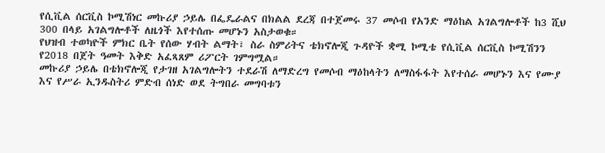የሲቪል ሰርቪስ ኮሚሽነር መኩሪያ ኃይሌ በፌዴራልና በክልል ደረጃ በተጀመሩ 37 መሶብ የአንድ ማዕከል አገልግሎቶች ከ3 ሺህ 300 በላይ አገልግሎቶች ለዜጎች እየተሰጡ መሆኑን አስታወቁ።
የህዝብ ተወካዮች ምክር ቤት የሰው ሃብት ልማት፣ ስራ ስምሪትና ቴክኖሎጂ ጉዳዮች ቋሚ ኮሚቴ የሲቪል ሰርቪስ ኮሚሽንን የ2018 በጀት ዓመት እቅድ አፈጻጸም ሪፖርት ገምግሟል።
መኩሪያ ኃይሌ በቴክኖሎጂ የታገዘ አገልግሎትን ተደራሽ ለማድረግ የመሶብ ማዕከላትን ለማስፋፋት እየተሰራ መሆኑን እና የሙያ እና የሥራ ኢንዱስትሪ ምድብ ሰነድ ወደ ትግበራ መግባቱን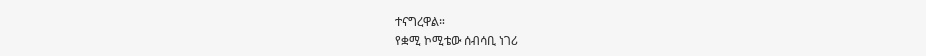ተናግረዋል።
የቋሚ ኮሚቴው ሰብሳቢ ነገሪ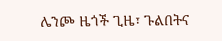ሌንጮ ዜጎች ጊዜ፣ ጉልበትና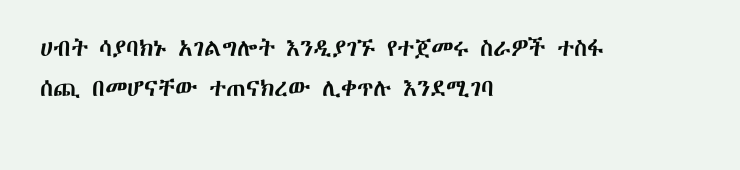ሀብት ሳያባክኑ አገልግሎት እንዲያገኙ የተጀመሩ ስራዎች ተስፋ ሰጪ በመሆናቸው ተጠናክረው ሊቀጥሉ እንደሚገባ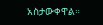አስታውቀዋል።